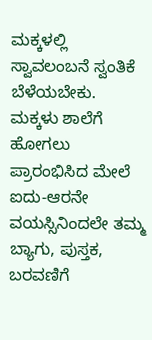ಮಕ್ಕಳಲ್ಲಿ ಸ್ವಾವಲಂಬನೆ ಸ್ವಂತಿಕೆ ಬೆಳೆಯಬೇಕು.
ಮಕ್ಕಳು ಶಾಲೆಗೆ ಹೋಗಲು ಪ್ರಾರಂಭಿಸಿದ ಮೇಲೆ ಐದು-ಆರನೇ ವಯಸ್ಸಿನಿಂದಲೇ ತಮ್ಮ ಬ್ಯಾಗು, ಪುಸ್ತಕ, ಬರವಣಿಗೆ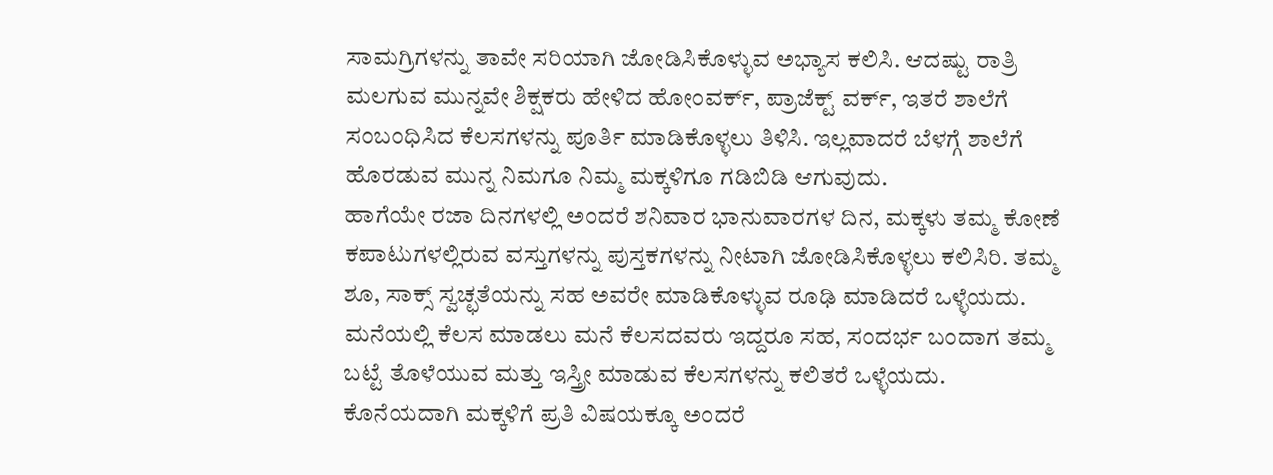ಸಾಮಗ್ರಿಗಳನ್ನು ತಾವೇ ಸರಿಯಾಗಿ ಜೋಡಿಸಿಕೊಳ್ಳುವ ಅಭ್ಯಾಸ ಕಲಿಸಿ. ಆದಷ್ಟು ರಾತ್ರಿ ಮಲಗುವ ಮುನ್ನವೇ ಶಿಕ್ಷಕರು ಹೇಳಿದ ಹೋಂವರ್ಕ್, ಪ್ರಾಜೆಕ್ಟ್ ವರ್ಕ್, ಇತರೆ ಶಾಲೆಗೆ ಸಂಬಂಧಿಸಿದ ಕೆಲಸಗಳನ್ನು ಪೂರ್ತಿ ಮಾಡಿಕೊಳ್ಳಲು ತಿಳಿಸಿ. ಇಲ್ಲವಾದರೆ ಬೆಳಗ್ಗೆ ಶಾಲೆಗೆ ಹೊರಡುವ ಮುನ್ನ ನಿಮಗೂ ನಿಮ್ಮ ಮಕ್ಕಳಿಗೂ ಗಡಿಬಿಡಿ ಆಗುವುದು.
ಹಾಗೆಯೇ ರಜಾ ದಿನಗಳಲ್ಲಿ ಅಂದರೆ ಶನಿವಾರ ಭಾನುವಾರಗಳ ದಿನ, ಮಕ್ಕಳು ತಮ್ಮ ಕೋಣೆ ಕಪಾಟುಗಳಲ್ಲಿರುವ ವಸ್ತುಗಳನ್ನು ಪುಸ್ತಕಗಳನ್ನು ನೀಟಾಗಿ ಜೋಡಿಸಿಕೊಳ್ಳಲು ಕಲಿಸಿರಿ. ತಮ್ಮ ಶೂ, ಸಾಕ್ಸ್ ಸ್ವಚ್ಛತೆಯನ್ನು ಸಹ ಅವರೇ ಮಾಡಿಕೊಳ್ಳುವ ರೂಢಿ ಮಾಡಿದರೆ ಒಳ್ಳೆಯದು. ಮನೆಯಲ್ಲಿ ಕೆಲಸ ಮಾಡಲು ಮನೆ ಕೆಲಸದವರು ಇದ್ದರೂ ಸಹ, ಸಂದರ್ಭ ಬಂದಾಗ ತಮ್ಮ ಬಟ್ಟೆ ತೊಳೆಯುವ ಮತ್ತು ಇಸ್ತ್ರೀ ಮಾಡುವ ಕೆಲಸಗಳನ್ನು ಕಲಿತರೆ ಒಳ್ಳೆಯದು. ಕೊನೆಯದಾಗಿ ಮಕ್ಕಳಿಗೆ ಪ್ರತಿ ವಿಷಯಕ್ಕೂ ಅಂದರೆ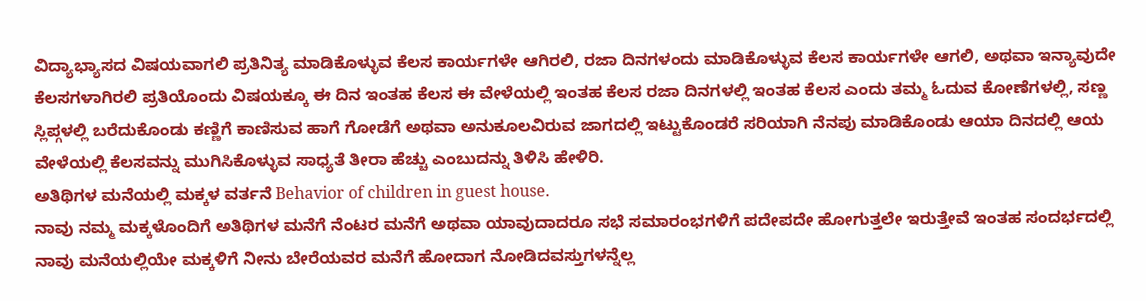ವಿದ್ಯಾಭ್ಯಾಸದ ವಿಷಯವಾಗಲಿ ಪ್ರತಿನಿತ್ಯ ಮಾಡಿಕೊಳ್ಳುವ ಕೆಲಸ ಕಾರ್ಯಗಳೇ ಆಗಿರಲಿ, ರಜಾ ದಿನಗಳಂದು ಮಾಡಿಕೊಳ್ಳುವ ಕೆಲಸ ಕಾರ್ಯಗಳೇ ಆಗಲಿ, ಅಥವಾ ಇನ್ಯಾವುದೇ ಕೆಲಸಗಳಾಗಿರಲಿ ಪ್ರತಿಯೊಂದು ವಿಷಯಕ್ಕೂ ಈ ದಿನ ಇಂತಹ ಕೆಲಸ ಈ ವೇಳೆಯಲ್ಲಿ ಇಂತಹ ಕೆಲಸ ರಜಾ ದಿನಗಳಲ್ಲಿ ಇಂತಹ ಕೆಲಸ ಎಂದು ತಮ್ಮ ಓದುವ ಕೋಣೆಗಳಲ್ಲಿ, ಸಣ್ಣ ಸ್ಲಿಪ್ಗಳಲ್ಲಿ ಬರೆದುಕೊಂಡು ಕಣ್ಣಿಗೆ ಕಾಣಿಸುವ ಹಾಗೆ ಗೋಡೆಗೆ ಅಥವಾ ಅನುಕೂಲವಿರುವ ಜಾಗದಲ್ಲಿ ಇಟ್ಟುಕೊಂಡರೆ ಸರಿಯಾಗಿ ನೆನಪು ಮಾಡಿಕೊಂಡು ಆಯಾ ದಿನದಲ್ಲಿ ಆಯ ವೇಳೆಯಲ್ಲಿ ಕೆಲಸವನ್ನು ಮುಗಿಸಿಕೊಳ್ಳುವ ಸಾಧ್ಯತೆ ತೀರಾ ಹೆಚ್ಚು ಎಂಬುದನ್ನು ತಿಳಿಸಿ ಹೇಳಿರಿ.
ಅತಿಥಿಗಳ ಮನೆಯಲ್ಲಿ ಮಕ್ಕಳ ವರ್ತನೆ Behavior of children in guest house.
ನಾವು ನಮ್ಮ ಮಕ್ಕಳೊಂದಿಗೆ ಅತಿಥಿಗಳ ಮನೆಗೆ ನೆಂಟರ ಮನೆಗೆ ಅಥವಾ ಯಾವುದಾದರೂ ಸಭೆ ಸಮಾರಂಭಗಳಿಗೆ ಪದೇಪದೇ ಹೋಗುತ್ತಲೇ ಇರುತ್ತೇವೆ ಇಂತಹ ಸಂದರ್ಭದಲ್ಲಿ ನಾವು ಮನೆಯಲ್ಲಿಯೇ ಮಕ್ಕಳಿಗೆ ನೀನು ಬೇರೆಯವರ ಮನೆಗೆ ಹೋದಾಗ ನೋಡಿದವಸ್ತುಗಳನ್ನೆಲ್ಲ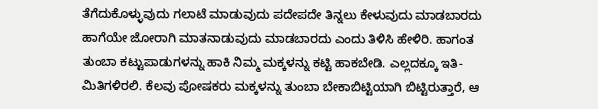ತೆಗೆದುಕೊಳ್ಳುವುದು ಗಲಾಟೆ ಮಾಡುವುದು ಪದೇಪದೇ ತಿನ್ನಲು ಕೇಳುವುದು ಮಾಡಬಾರದು ಹಾಗೆಯೇ ಜೋರಾಗಿ ಮಾತನಾಡುವುದು ಮಾಡಬಾರದು ಎಂದು ತಿಳಿಸಿ ಹೇಳಿರಿ. ಹಾಗಂತ ತುಂಬಾ ಕಟ್ಟುಪಾಡುಗಳನ್ನು ಹಾಕಿ ನಿಮ್ಮ ಮಕ್ಕಳನ್ನು ಕಟ್ಟಿ ಹಾಕಬೇಡಿ. ಎಲ್ಲದಕ್ಕೂ ಇತಿ-ಮಿತಿಗಳಿರಲಿ. ಕೆಲವು ಪೋಷಕರು ಮಕ್ಕಳನ್ನು ತುಂಬಾ ಬೇಕಾಬಿಟ್ಟಿಯಾಗಿ ಬಿಟ್ಟಿರುತ್ತಾರೆ, ಆ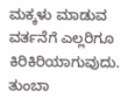ಮಕ್ಕಳು ಮಾಡುವ ವರ್ತನೆಗೆ ಎಲ್ಲರಿಗೂ ಕಿರಿಕಿರಿಯಾಗುವುದು.
ತುಂಬಾ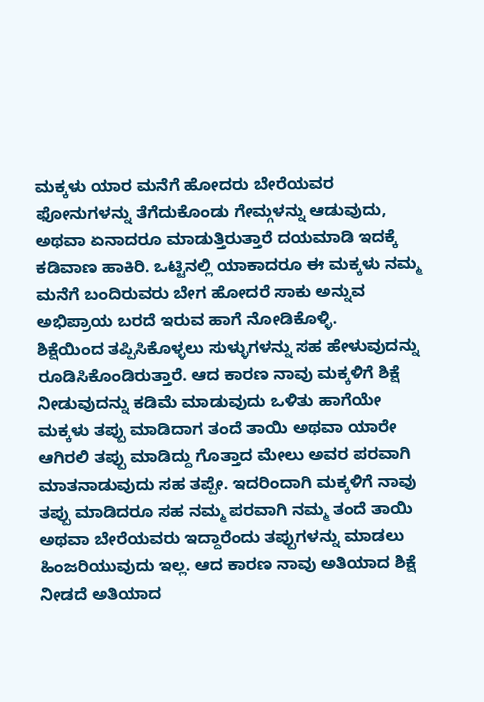ಮಕ್ಕಳು ಯಾರ ಮನೆಗೆ ಹೋದರು ಬೇರೆಯವರ ಫೋನುಗಳನ್ನು ತೆಗೆದುಕೊಂಡು ಗೇಮ್ಗಳನ್ನು ಆಡುವುದು, ಅಥವಾ ಏನಾದರೂ ಮಾಡುತ್ತಿರುತ್ತಾರೆ ದಯಮಾಡಿ ಇದಕ್ಕೆ ಕಡಿವಾಣ ಹಾಕಿರಿ. ಒಟ್ಟಿನಲ್ಲಿ ಯಾಕಾದರೂ ಈ ಮಕ್ಕಳು ನಮ್ಮ ಮನೆಗೆ ಬಂದಿರುವರು ಬೇಗ ಹೋದರೆ ಸಾಕು ಅನ್ನುವ ಅಭಿಪ್ರಾಯ ಬರದೆ ಇರುವ ಹಾಗೆ ನೋಡಿಕೊಳ್ಳಿ.
ಶಿಕ್ಷೆಯಿಂದ ತಪ್ಪಿಸಿಕೊಳ್ಳಲು ಸುಳ್ಳುಗಳನ್ನು ಸಹ ಹೇಳುವುದನ್ನು ರೂಡಿಸಿಕೊಂಡಿರುತ್ತಾರೆ. ಆದ ಕಾರಣ ನಾವು ಮಕ್ಕಳಿಗೆ ಶಿಕ್ಷೆ ನೀಡುವುದನ್ನು ಕಡಿಮೆ ಮಾಡುವುದು ಒಳಿತು ಹಾಗೆಯೇ ಮಕ್ಕಳು ತಪ್ಪು ಮಾಡಿದಾಗ ತಂದೆ ತಾಯಿ ಅಥವಾ ಯಾರೇ ಆಗಿರಲಿ ತಪ್ಪು ಮಾಡಿದ್ದು ಗೊತ್ತಾದ ಮೇಲು ಅವರ ಪರವಾಗಿ ಮಾತನಾಡುವುದು ಸಹ ತಪ್ಪೇ. ಇದರಿಂದಾಗಿ ಮಕ್ಕಳಿಗೆ ನಾವು ತಪ್ಪು ಮಾಡಿದರೂ ಸಹ ನಮ್ಮ ಪರವಾಗಿ ನಮ್ಮ ತಂದೆ ತಾಯಿ ಅಥವಾ ಬೇರೆಯವರು ಇದ್ದಾರೆಂದು ತಪ್ಪುಗಳನ್ನು ಮಾಡಲು ಹಿಂಜರಿಯುವುದು ಇಲ್ಲ. ಆದ ಕಾರಣ ನಾವು ಅತಿಯಾದ ಶಿಕ್ಷೆ ನೀಡದೆ ಅತಿಯಾದ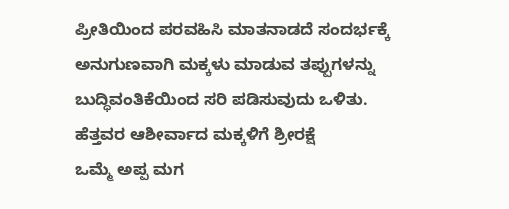ಪ್ರೀತಿಯಿಂದ ಪರವಹಿಸಿ ಮಾತನಾಡದೆ ಸಂದರ್ಭಕ್ಕೆ ಅನುಗುಣವಾಗಿ ಮಕ್ಕಳು ಮಾಡುವ ತಪ್ಪುಗಳನ್ನು ಬುದ್ಧಿವಂತಿಕೆಯಿಂದ ಸರಿ ಪಡಿಸುವುದು ಒಳಿತು.
ಹೆತ್ತವರ ಆಶೀರ್ವಾದ ಮಕ್ಕಳಿಗೆ ಶ್ರೀರಕ್ಷೆ
ಒಮ್ಮೆ ಅಪ್ಪ ಮಗ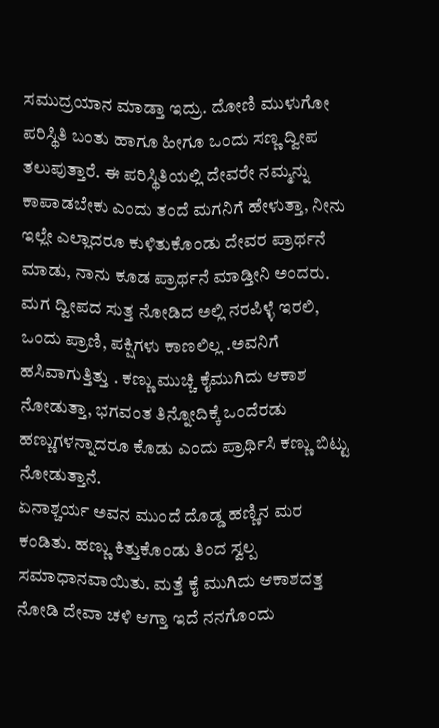ಸಮುದ್ರಯಾನ ಮಾಡ್ತಾ ಇದ್ರು. ದೋಣಿ ಮುಳುಗೋ ಪರಿಸ್ಥಿತಿ ಬಂತು ಹಾಗೂ ಹೀಗೂ ಒಂದು ಸಣ್ಣ ದ್ವೀಪ ತಲುಪುತ್ತಾರೆ. ಈ ಪರಿಸ್ಥಿತಿಯಲ್ಲಿ ದೇವರೇ ನಮ್ಮನ್ನು ಕಾಪಾಡಬೇಕು ಎಂದು ತಂದೆ ಮಗನಿಗೆ ಹೇಳುತ್ತಾ, ನೀನು ಇಲ್ಲೇ ಎಲ್ಲಾದರೂ ಕುಳಿತುಕೊಂಡು ದೇವರ ಪ್ರಾರ್ಥನೆ ಮಾಡು, ನಾನು ಕೂಡ ಪ್ರಾರ್ಥನೆ ಮಾಡ್ತೀನಿ ಅಂದರು. ಮಗ ದ್ವೀಪದ ಸುತ್ತ ನೋಡಿದ ಅಲ್ಲಿ ನರಪಿಳ್ಳೆ ಇರಲಿ, ಒಂದು ಪ್ರಾಣಿ, ಪಕ್ಷಿಗಳು ಕಾಣಲಿಲ್ಲ .ಅವನಿಗೆ ಹಸಿವಾಗುತ್ತಿತ್ತು . ಕಣ್ಣು ಮುಚ್ಚಿ ಕೈಮುಗಿದು ಆಕಾಶ ನೋಡುತ್ತಾ, ಭಗವಂತ ತಿನ್ನೋದಿಕ್ಕೆ ಒಂದೆರಡು ಹಣ್ಣುಗಳನ್ನಾದರೂ ಕೊಡು ಎಂದು ಪ್ರಾರ್ಥಿಸಿ ಕಣ್ಣು ಬಿಟ್ಟು ನೋಡುತ್ತಾನೆ.
ಏನಾಶ್ಚರ್ಯ ಅವನ ಮುಂದೆ ದೊಡ್ಡ ಹಣ್ಣಿನ ಮರ ಕಂಡಿತು. ಹಣ್ಣು ಕಿತ್ತುಕೊಂಡು ತಿಂದ ಸ್ವಲ್ಪ ಸಮಾಧಾನವಾಯಿತು. ಮತ್ತೆ ಕೈ ಮುಗಿದು ಆಕಾಶದತ್ತ ನೋಡಿ ದೇವಾ ಚಳಿ ಆಗ್ತಾ ಇದೆ ನನಗೊಂದು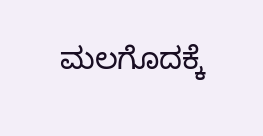ಮಲಗೊದಕ್ಕೆ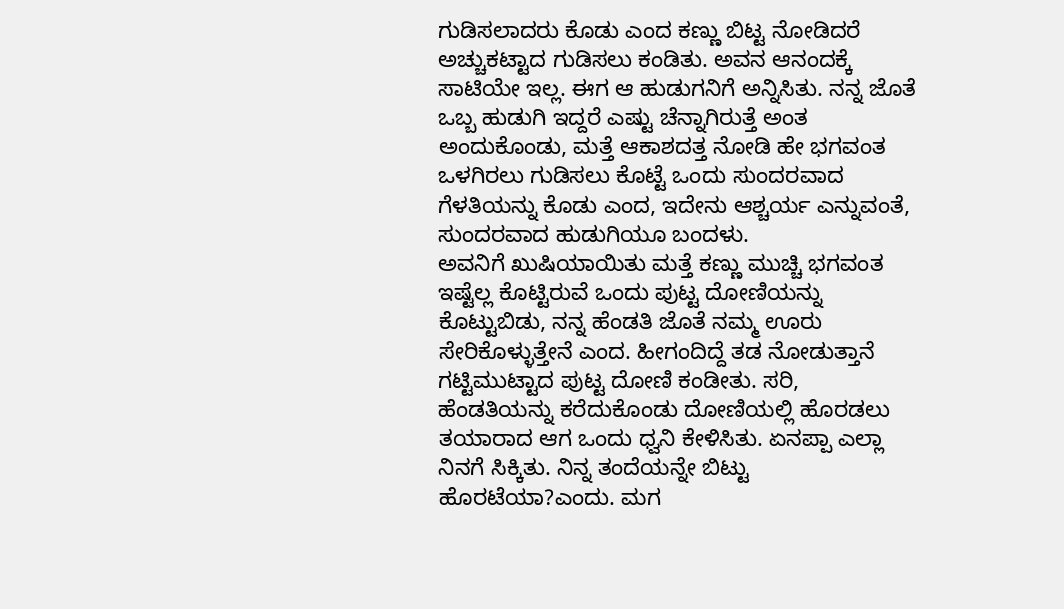ಗುಡಿಸಲಾದರು ಕೊಡು ಎಂದ ಕಣ್ಣು ಬಿಟ್ಟ ನೋಡಿದರೆ ಅಚ್ಚುಕಟ್ಟಾದ ಗುಡಿಸಲು ಕಂಡಿತು. ಅವನ ಆನಂದಕ್ಕೆ ಸಾಟಿಯೇ ಇಲ್ಲ. ಈಗ ಆ ಹುಡುಗನಿಗೆ ಅನ್ನಿಸಿತು. ನನ್ನ ಜೊತೆ ಒಬ್ಬ ಹುಡುಗಿ ಇದ್ದರೆ ಎಷ್ಟು ಚೆನ್ನಾಗಿರುತ್ತೆ ಅಂತ ಅಂದುಕೊಂಡು, ಮತ್ತೆ ಆಕಾಶದತ್ತ ನೋಡಿ ಹೇ ಭಗವಂತ ಒಳಗಿರಲು ಗುಡಿಸಲು ಕೊಟ್ಟೆ ಒಂದು ಸುಂದರವಾದ ಗೆಳತಿಯನ್ನು ಕೊಡು ಎಂದ, ಇದೇನು ಆಶ್ಚರ್ಯ ಎನ್ನುವಂತೆ, ಸುಂದರವಾದ ಹುಡುಗಿಯೂ ಬಂದಳು.
ಅವನಿಗೆ ಖುಷಿಯಾಯಿತು ಮತ್ತೆ ಕಣ್ಣು ಮುಚ್ಚಿ ಭಗವಂತ ಇಷ್ಟೆಲ್ಲ ಕೊಟ್ಟಿರುವೆ ಒಂದು ಪುಟ್ಟ ದೋಣಿಯನ್ನು ಕೊಟ್ಟುಬಿಡು, ನನ್ನ ಹೆಂಡತಿ ಜೊತೆ ನಮ್ಮ ಊರು ಸೇರಿಕೊಳ್ಳುತ್ತೇನೆ ಎಂದ. ಹೀಗಂದಿದ್ದೆ ತಡ ನೋಡುತ್ತಾನೆ ಗಟ್ಟಿಮುಟ್ಟಾದ ಪುಟ್ಟ ದೋಣಿ ಕಂಡೀತು. ಸರಿ, ಹೆಂಡತಿಯನ್ನು ಕರೆದುಕೊಂಡು ದೋಣಿಯಲ್ಲಿ ಹೊರಡಲು ತಯಾರಾದ ಆಗ ಒಂದು ಧ್ವನಿ ಕೇಳಿಸಿತು. ಏನಪ್ಪಾ ಎಲ್ಲಾ ನಿನಗೆ ಸಿಕ್ಕಿತು. ನಿನ್ನ ತಂದೆಯನ್ನೇ ಬಿಟ್ಟು ಹೊರಟೆಯಾ?ಎಂದು. ಮಗ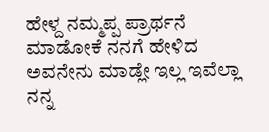ಹೇಳ್ದ ನಮ್ಮಪ್ಪ ಪ್ರಾರ್ಥನೆ ಮಾಡೋಕೆ ನನಗೆ ಹೇಳಿದ ಅವನೇನು ಮಾಡ್ಲೇ ಇಲ್ಲ ಇವೆಲ್ಲಾ ನನ್ನ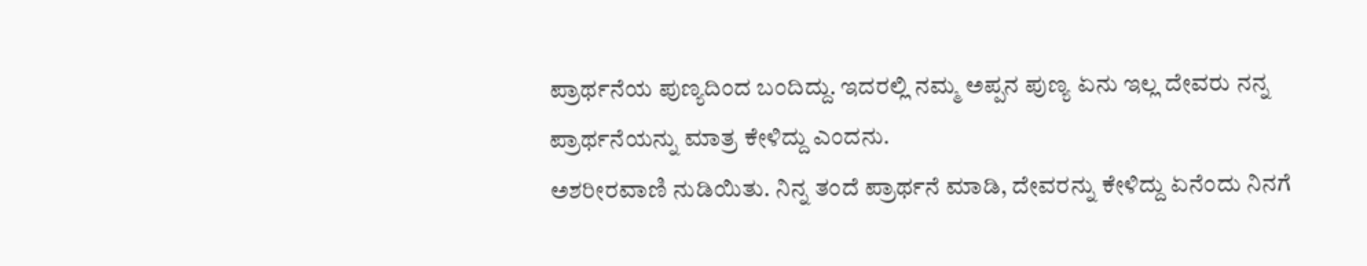ಪ್ರಾರ್ಥನೆಯ ಪುಣ್ಯದಿಂದ ಬಂದಿದ್ದು. ಇದರಲ್ಲಿ ನಮ್ಮ ಅಪ್ಪನ ಪುಣ್ಯ ಏನು ಇಲ್ಲ ದೇವರು ನನ್ನ ಪ್ರಾರ್ಥನೆಯನ್ನು ಮಾತ್ರ ಕೇಳಿದ್ದು ಎಂದನು.
ಅಶರೀರವಾಣಿ ನುಡಿಯಿತು. ನಿನ್ನ ತಂದೆ ಪ್ರಾರ್ಥನೆ ಮಾಡಿ, ದೇವರನ್ನು ಕೇಳಿದ್ದು ಏನೆಂದು ನಿನಗೆ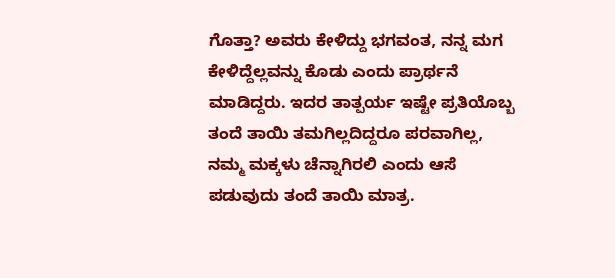ಗೊತ್ತಾ? ಅವರು ಕೇಳಿದ್ದು ಭಗವಂತ, ನನ್ನ ಮಗ ಕೇಳಿದ್ದೆಲ್ಲವನ್ನು ಕೊಡು ಎಂದು ಪ್ರಾರ್ಥನೆ ಮಾಡಿದ್ದರು. ಇದರ ತಾತ್ಪರ್ಯ ಇಷ್ಟೇ ಪ್ರತಿಯೊಬ್ಬ ತಂದೆ ತಾಯಿ ತಮಗಿಲ್ಲದಿದ್ದರೂ ಪರವಾಗಿಲ್ಲ, ನಮ್ಮ ಮಕ್ಕಳು ಚೆನ್ನಾಗಿರಲಿ ಎಂದು ಆಸೆ ಪಡುವುದು ತಂದೆ ತಾಯಿ ಮಾತ್ರ.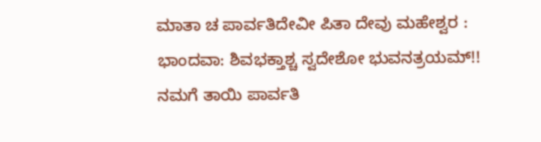ಮಾತಾ ಚ ಪಾರ್ವತಿದೇವೀ ಪಿತಾ ದೇವು ಮಹೇಶ್ವರ :
ಭಾಂದವಾ: ಶಿವಭಕ್ತಾಶ್ಚ ಸ್ವದೇಶೋ ಭುವನತ್ರಯಮ್!!
ನಮಗೆ ತಾಯಿ ಪಾರ್ವತಿ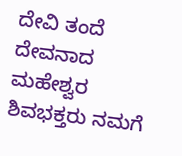ದೇವಿ ತಂದೆ ದೇವನಾದ ಮಹೇಶ್ವರ ಶಿವಭಕ್ತರು ನಮಗೆ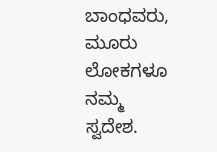ಬಾಂಧವರು, ಮೂರು ಲೋಕಗಳೂ ನಮ್ಮ ಸ್ವದೇಶ.